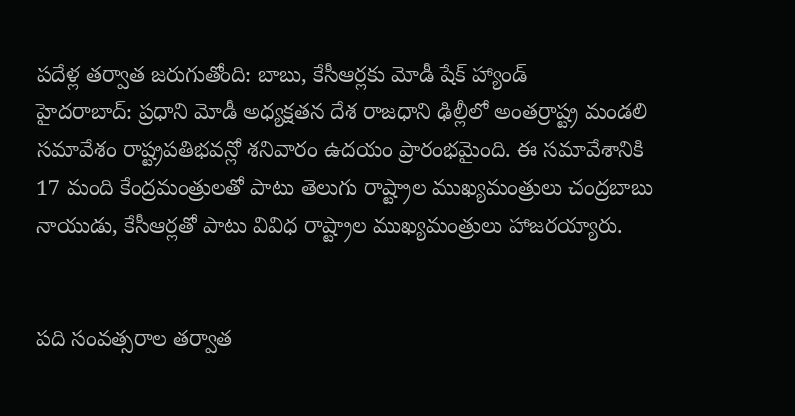పదేళ్ల తర్వాత జరుగుతోంది: బాబు, కేసీఆర్లకు మోడీ షేక్ హ్యాండ్
హైదరాబాద్: ప్రధాని మోడీ అధ్యక్షతన దేశ రాజధాని ఢిల్లీలో అంతర్రాష్ట్ర మండలి సమావేశం రాష్ట్రపతిభవన్లో శనివారం ఉదయం ప్రారంభమైంది. ఈ సమావేశానికి 17 మంది కేంద్రమంత్రులతో పాటు తెలుగు రాష్ట్రాల ముఖ్యమంత్రులు చంద్రబాబు నాయుడు, కేసీఆర్లతో పాటు వివిధ రాష్ట్రాల ముఖ్యమంత్రులు హాజరయ్యారు.


పది సంవత్సరాల తర్వాత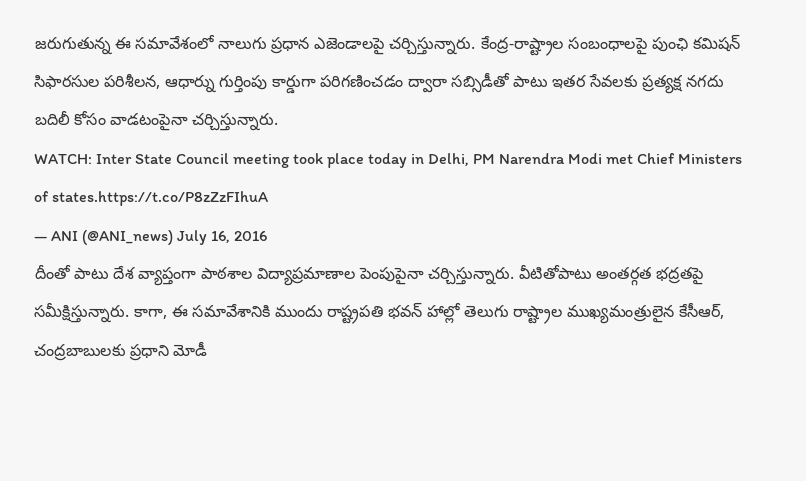జరుగుతున్న ఈ సమావేశంలో నాలుగు ప్రధాన ఎజెండాలపై చర్చిస్తున్నారు. కేంద్ర-రాష్ట్రాల సంబంధాలపై పుంఛి కమిషన్ సిఫారసుల పరిశీలన, ఆధార్ను గుర్తింపు కార్డుగా పరిగణించడం ద్వారా సబ్సిడీతో పాటు ఇతర సేవలకు ప్రత్యక్ష నగదు బదిలీ కోసం వాడటంపైనా చర్చిస్తున్నారు.
WATCH: Inter State Council meeting took place today in Delhi, PM Narendra Modi met Chief Ministers of states.https://t.co/P8zZzFIhuA
— ANI (@ANI_news) July 16, 2016
దీంతో పాటు దేశ వ్యాప్తంగా పాఠశాల విద్యాప్రమాణాల పెంపుపైనా చర్చిస్తున్నారు. వీటితోపాటు అంతర్గత భద్రతపై సమీక్షిస్తున్నారు. కాగా, ఈ సమావేశానికి ముందు రాష్ట్రపతి భవన్ హాల్లో తెలుగు రాష్ట్రాల ముఖ్యమంత్రులైన కేసీఆర్, చంద్రబాబులకు ప్రధాని మోడీ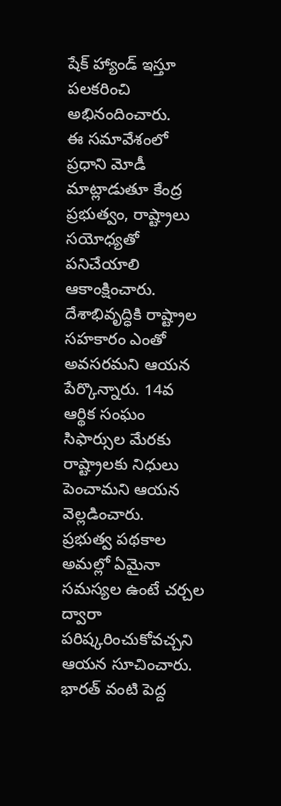షేక్ హ్యాండ్ ఇస్తూ పలకరించి అభినందించారు.
ఈ సమావేశంలో ప్రధాని మోడీ మాట్లాడుతూ కేంద్ర ప్రభుత్వం, రాష్ట్రాలు సయోధ్యతో పనిచేయాలి ఆకాంక్షించారు. దేశాభివృద్ధికి రాష్ట్రాల సహకారం ఎంతో అవసరమని ఆయన పేర్కొన్నారు. 14వ ఆర్థిక సంఘం సిఫార్సుల మేరకు రాష్ట్రాలకు నిధులు పెంచామని ఆయన వెల్లడించారు.
ప్రభుత్వ పథకాల అమల్లో ఏమైనా సమస్యల ఉంటే చర్చల ద్వారా పరిష్కరించుకోవచ్చని ఆయన సూచించారు. భారత్ వంటి పెద్ద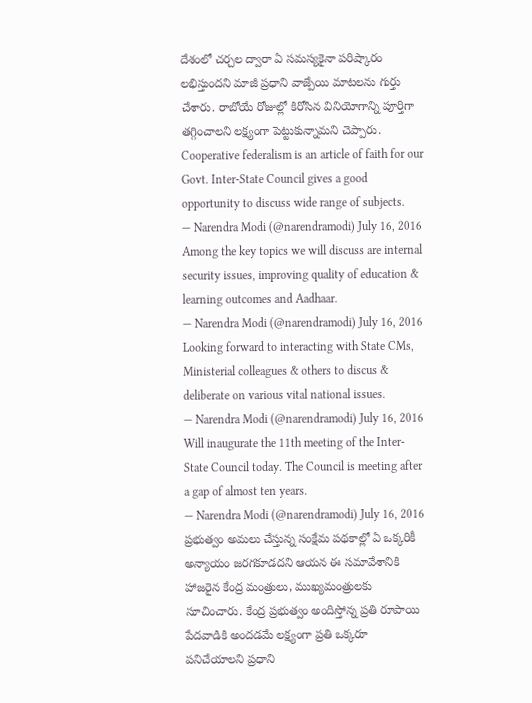దేశంలో చర్చల ద్వారా ఏ సమస్యకైనా పరిష్కారం లభిస్తుందని మాజీ ప్రధాని వాజ్పేయి మాటలను గుర్తు చేశారు. రాబోయే రోజుల్లో కిరోసిన వినియోగాన్ని పూర్తిగా తగ్గించాలని లక్ష్యంగా పెట్టుకున్నామని చెప్పారు.
Cooperative federalism is an article of faith for our Govt. Inter-State Council gives a good opportunity to discuss wide range of subjects.
— Narendra Modi (@narendramodi) July 16, 2016
Among the key topics we will discuss are internal security issues, improving quality of education & learning outcomes and Aadhaar.
— Narendra Modi (@narendramodi) July 16, 2016
Looking forward to interacting with State CMs, Ministerial colleagues & others to discus & deliberate on various vital national issues.
— Narendra Modi (@narendramodi) July 16, 2016
Will inaugurate the 11th meeting of the Inter-State Council today. The Council is meeting after a gap of almost ten years.
— Narendra Modi (@narendramodi) July 16, 2016
ప్రభుత్వం అమలు చేస్తున్న సంక్షేమ పథకాల్లో ఏ ఒక్కరికీ అన్యాయం జరగకూడదని ఆయన ఈ సమావేశానికి హాజరైన కేంద్ర మంత్రులు, ముఖ్యమంత్రులకు సూచించారు. కేంద్ర ప్రభుత్వం అందిస్తోన్న ప్రతి రూపాయి పేదవాడికి అందడమే లక్ష్యంగా ప్రతి ఒక్కరూ పనిచేయాలని ప్రధాని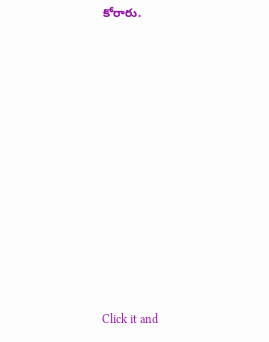కోరారు.












Click it and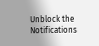Unblock the Notifications